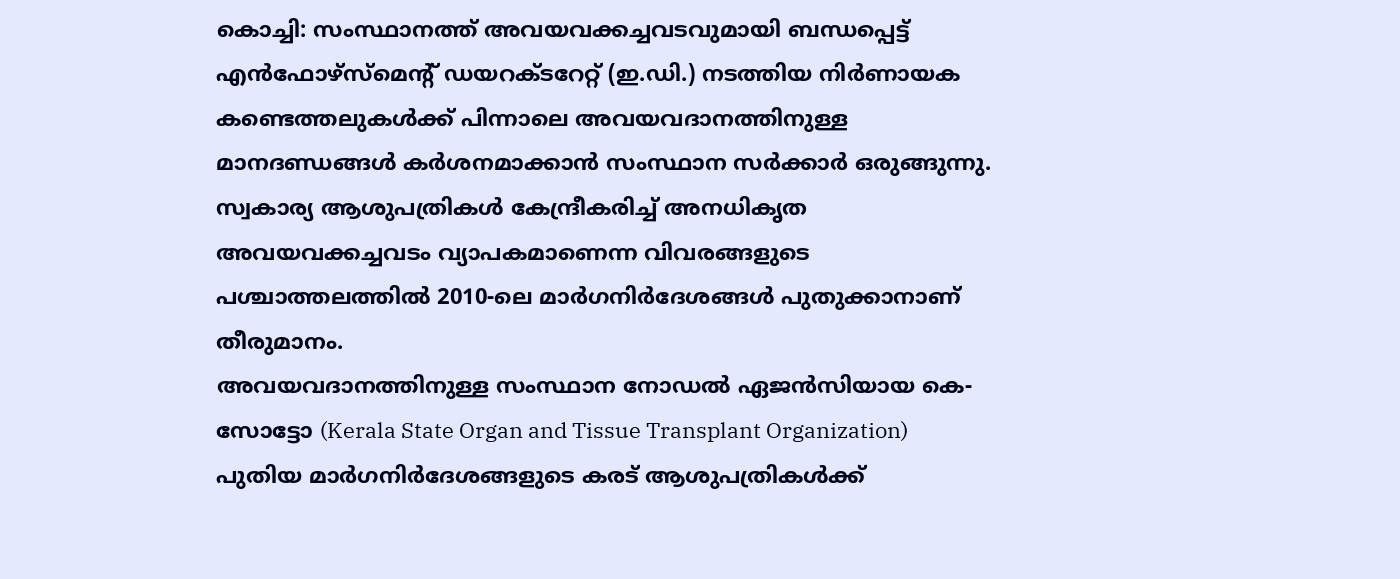കൊച്ചി: സംസ്ഥാനത്ത് അവയവക്കച്ചവടവുമായി ബന്ധപ്പെട്ട് എൻഫോഴ്സ്മെന്റ് ഡയറക്ടറേറ്റ് (ഇ.ഡി.) നടത്തിയ നിർണായക കണ്ടെത്തലുകൾക്ക് പിന്നാലെ അവയവദാനത്തിനുള്ള മാനദണ്ഡങ്ങൾ കർശനമാക്കാൻ സംസ്ഥാന സർക്കാർ ഒരുങ്ങുന്നു. സ്വകാര്യ ആശുപത്രികൾ കേന്ദ്രീകരിച്ച് അനധികൃത അവയവക്കച്ചവടം വ്യാപകമാണെന്ന വിവരങ്ങളുടെ പശ്ചാത്തലത്തിൽ 2010-ലെ മാർഗനിർദേശങ്ങൾ പുതുക്കാനാണ് തീരുമാനം.
അവയവദാനത്തിനുള്ള സംസ്ഥാന നോഡൽ ഏജൻസിയായ കെ-സോട്ടോ (Kerala State Organ and Tissue Transplant Organization) പുതിയ മാർഗനിർദേശങ്ങളുടെ കരട് ആശുപത്രികൾക്ക്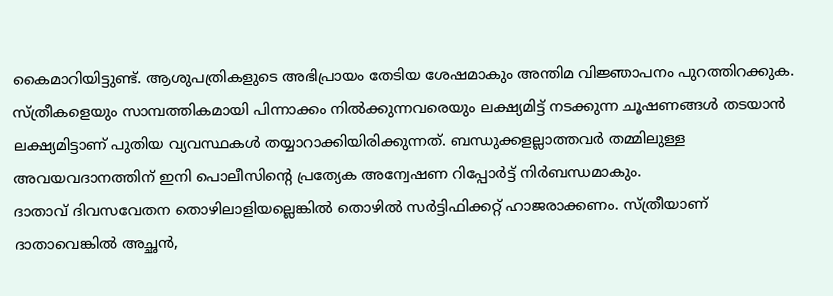കൈമാറിയിട്ടുണ്ട്. ആശുപത്രികളുടെ അഭിപ്രായം തേടിയ ശേഷമാകും അന്തിമ വിജ്ഞാപനം പുറത്തിറക്കുക.
സ്ത്രീകളെയും സാമ്പത്തികമായി പിന്നാക്കം നിൽക്കുന്നവരെയും ലക്ഷ്യമിട്ട് നടക്കുന്ന ചൂഷണങ്ങൾ തടയാൻ ലക്ഷ്യമിട്ടാണ് പുതിയ വ്യവസ്ഥകൾ തയ്യാറാക്കിയിരിക്കുന്നത്. ബന്ധുക്കളല്ലാത്തവർ തമ്മിലുള്ള അവയവദാനത്തിന് ഇനി പൊലീസിന്റെ പ്രത്യേക അന്വേഷണ റിപ്പോർട്ട് നിർബന്ധമാകും.
ദാതാവ് ദിവസവേതന തൊഴിലാളിയല്ലെങ്കിൽ തൊഴിൽ സർട്ടിഫിക്കറ്റ് ഹാജരാക്കണം. സ്ത്രീയാണ് ദാതാവെങ്കിൽ അച്ഛൻ,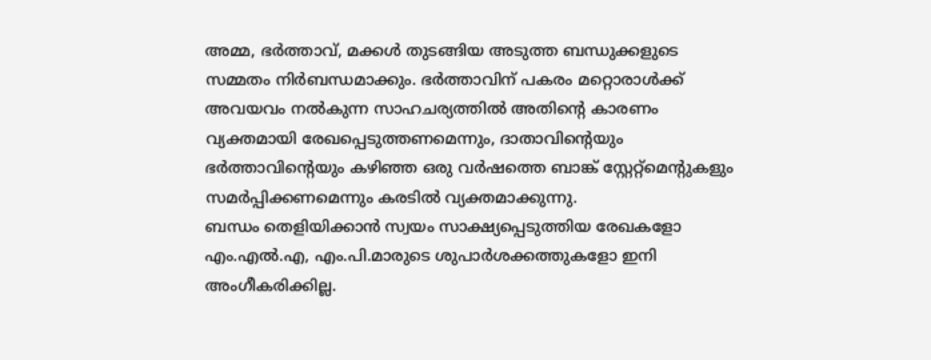അമ്മ, ഭർത്താവ്, മക്കൾ തുടങ്ങിയ അടുത്ത ബന്ധുക്കളുടെ സമ്മതം നിർബന്ധമാക്കും. ഭർത്താവിന് പകരം മറ്റൊരാൾക്ക് അവയവം നൽകുന്ന സാഹചര്യത്തിൽ അതിന്റെ കാരണം വ്യക്തമായി രേഖപ്പെടുത്തണമെന്നും, ദാതാവിന്റെയും ഭർത്താവിന്റെയും കഴിഞ്ഞ ഒരു വർഷത്തെ ബാങ്ക് സ്റ്റേറ്റ്മെന്റുകളും സമർപ്പിക്കണമെന്നും കരടിൽ വ്യക്തമാക്കുന്നു.
ബന്ധം തെളിയിക്കാൻ സ്വയം സാക്ഷ്യപ്പെടുത്തിയ രേഖകളോ എം.എൽ.എ, എം.പി.മാരുടെ ശുപാർശക്കത്തുകളോ ഇനി അംഗീകരിക്കില്ല.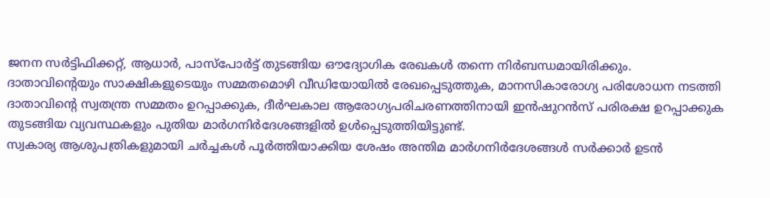ജനന സർട്ടിഫിക്കറ്റ്, ആധാർ, പാസ്പോർട്ട് തുടങ്ങിയ ഔദ്യോഗിക രേഖകൾ തന്നെ നിർബന്ധമായിരിക്കും.
ദാതാവിന്റെയും സാക്ഷികളുടെയും സമ്മതമൊഴി വീഡിയോയിൽ രേഖപ്പെടുത്തുക, മാനസികാരോഗ്യ പരിശോധന നടത്തി ദാതാവിന്റെ സ്വതന്ത്ര സമ്മതം ഉറപ്പാക്കുക, ദീർഘകാല ആരോഗ്യപരിചരണത്തിനായി ഇൻഷുറൻസ് പരിരക്ഷ ഉറപ്പാക്കുക തുടങ്ങിയ വ്യവസ്ഥകളും പുതിയ മാർഗനിർദേശങ്ങളിൽ ഉൾപ്പെടുത്തിയിട്ടുണ്ട്.
സ്വകാര്യ ആശുപത്രികളുമായി ചർച്ചകൾ പൂർത്തിയാക്കിയ ശേഷം അന്തിമ മാർഗനിർദേശങ്ങൾ സർക്കാർ ഉടൻ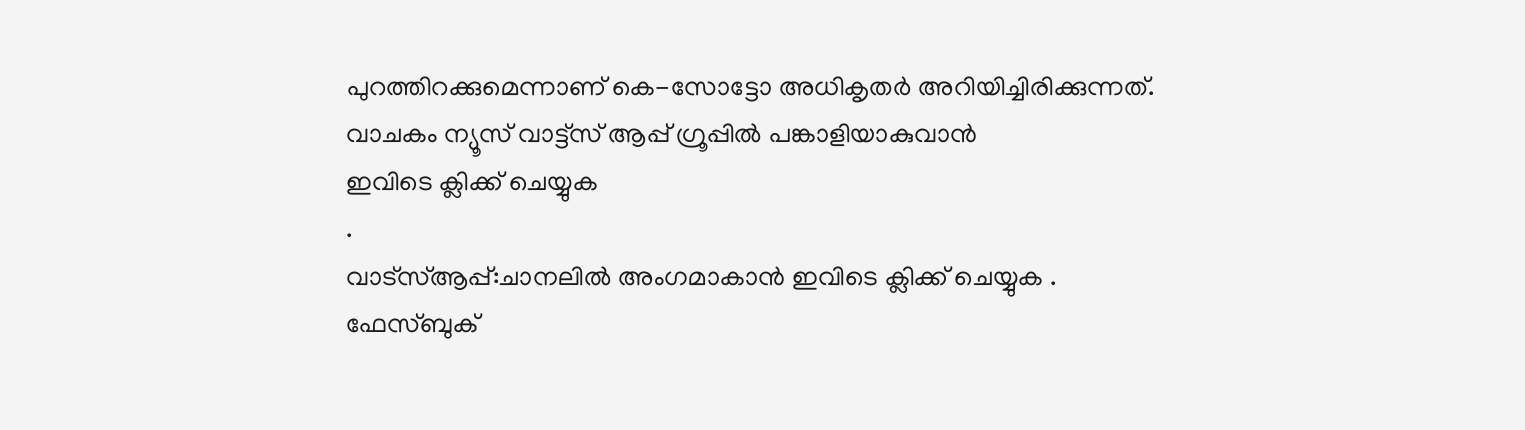പുറത്തിറക്കുമെന്നാണ് കെ-സോട്ടോ അധികൃതർ അറിയിച്ചിരിക്കുന്നത്.
വാചകം ന്യൂസ് വാട്ട്സ് ആപ്പ് ഗ്രൂപ്പിൽ പങ്കാളിയാകുവാൻ
ഇവിടെ ക്ലിക്ക് ചെയ്യുക
.
വാട്സ്ആപ്പ്:ചാനലിൽ അംഗമാകാൻ ഇവിടെ ക്ലിക്ക് ചെയ്യുക .
ഫേസ്ബുക്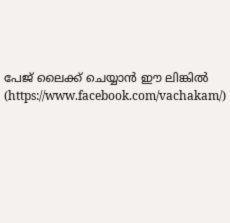പേജ് ലൈക്ക് ചെയ്യാൻ ഈ ലിങ്കിൽ (https://www.facebook.com/vachakam/)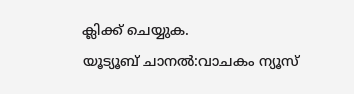ക്ലിക്ക് ചെയ്യുക.
യൂട്യൂബ് ചാനൽ:വാചകം ന്യൂസ്